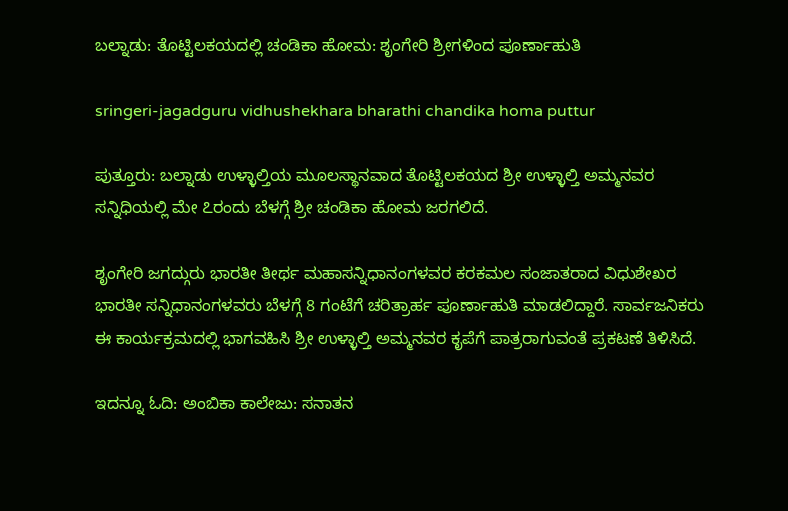ಬಲ್ನಾಡು: ತೊಟ್ಟಿಲಕಯದಲ್ಲಿ ಚಂಡಿಕಾ ಹೋಮ: ಶೃಂಗೇರಿ ಶ್ರೀಗಳಿಂದ ಪೂರ್ಣಾಹುತಿ

sringeri-jagadguru vidhushekhara bharathi chandika homa puttur

ಪುತ್ತೂರು: ಬಲ್ನಾಡು ಉಳ್ಳಾಲ್ತಿಯ ಮೂಲಸ್ಥಾನವಾದ ತೊಟ್ಟಿಲಕಯದ ಶ್ರೀ ಉಳ್ಳಾಲ್ತಿ ಅಮ್ಮನವರ ಸನ್ನಿಧಿಯಲ್ಲಿ ಮೇ ೭ರಂದು ಬೆಳಗ್ಗೆ ಶ್ರೀ ಚಂಡಿಕಾ ಹೋಮ ಜರಗಲಿದೆ.

ಶೃಂಗೇರಿ ಜಗದ್ಗುರು ಭಾರತೀ ತೀರ್ಥ ಮಹಾಸನ್ನಿಧಾನಂಗಳವರ ಕರಕಮಲ ಸಂಜಾತರಾದ ವಿಧುಶೇಖರ ಭಾರತೀ ಸನ್ನಿಧಾನಂಗಳವರು ಬೆಳಗ್ಗೆ 8 ಗಂಟೆಗೆ ಚರಿತ್ರಾರ್ಹ ಪೂರ್ಣಾಹುತಿ ಮಾಡಲಿದ್ದಾರೆ. ಸಾರ್ವಜನಿಕರು ಈ ಕಾರ್ಯಕ್ರಮದಲ್ಲಿ ಭಾಗವಹಿಸಿ ಶ್ರೀ ಉಳ್ಳಾಲ್ತಿ ಅಮ್ಮನವರ ಕೃಪೆಗೆ ಪಾತ್ರರಾಗುವಂತೆ ಪ್ರಕಟಣೆ ತಿಳಿಸಿದೆ.

ಇದನ್ನೂ ಓದಿ: ಅಂಬಿಕಾ ಕಾಲೇಜು: ಸನಾತನ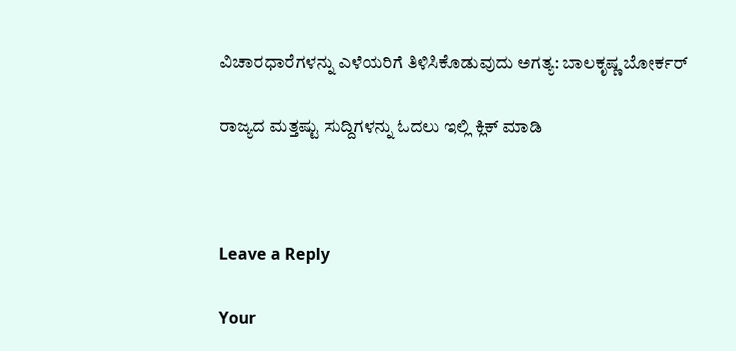ವಿಚಾರಧಾರೆಗಳನ್ನು ಎಳೆಯರಿಗೆ ತಿಳಿಸಿಕೊಡುವುದು ಅಗತ್ಯ: ಬಾಲಕೃಷ್ಣ ಬೋರ್ಕರ್

ರಾಜ್ಯದ ಮತ್ತಷ್ಟು ಸುದ್ದಿಗಳನ್ನು ಓದಲು ಇಲ್ಲಿ ಕ್ಲಿಕ್‌ ಮಾಡಿ



Leave a Reply

Your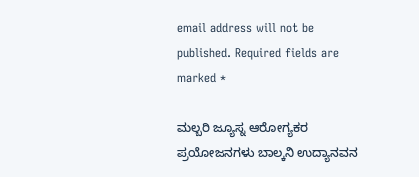email address will not be published. Required fields are marked *

ಮಲ್ಬರಿ ಜ್ಯೂಸ್ನ ಆರೋಗ್ಯಕರ ಪ್ರಯೋಜನಗಳು ಬಾಲ್ಕನಿ ಉದ್ಯಾನವನ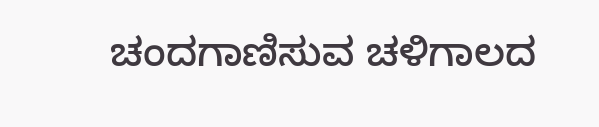ಚಂದಗಾಣಿಸುವ ಚಳಿಗಾಲದ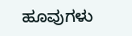ಹೂವುಗಳು